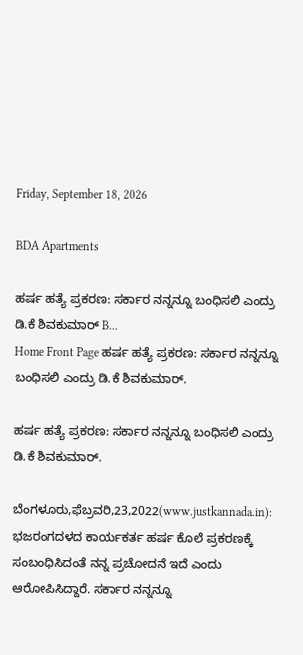Friday, September 18, 2026

BDA Apartments

ಹರ್ಷ ಹತ್ಯೆ ಪ್ರಕರಣ: ಸರ್ಕಾರ ನನ್ನನ್ನೂ ಬಂಧಿಸಲಿ ಎಂದ್ರು ಡಿ.ಕೆ ಶಿವಕುಮಾರ್ B...
Home Front Page ಹರ್ಷ ಹತ್ಯೆ ಪ್ರಕರಣ: ಸರ್ಕಾರ ನನ್ನನ್ನೂ ಬಂಧಿಸಲಿ ಎಂದ್ರು ಡಿ.ಕೆ ಶಿವಕುಮಾರ್.

ಹರ್ಷ ಹತ್ಯೆ ಪ್ರಕರಣ: ಸರ್ಕಾರ ನನ್ನನ್ನೂ ಬಂಧಿಸಲಿ ಎಂದ್ರು ಡಿ.ಕೆ ಶಿವಕುಮಾರ್.

ಬೆಂಗಳೂರು,ಫೆಬ್ರವರಿ,23,2022(www.justkannada.in):  ಭಜರಂಗದಳದ ಕಾರ್ಯಕರ್ತ ಹರ್ಷ ಕೊಲೆ ಪ್ರಕರಣಕ್ಕೆ ಸಂಬಂಧಿಸಿದಂತೆ ನನ್ನ ಪ್ರಚೋದನೆ ಇದೆ ಎಂದು ಆರೋಪಿಸಿದ್ದಾರೆ. ಸರ್ಕಾರ ನನ್ನನ್ನೂ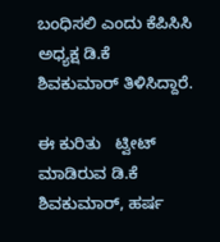ಬಂಧಿಸಲಿ ಎಂದು ಕೆಪಿಸಿಸಿ ಅಧ್ಯಕ್ಷ ಡಿ.ಕೆ ಶಿವಕುಮಾರ್ ತಿಳಿಸಿದ್ದಾರೆ.

ಈ ಕುರಿತು   ಟ್ವೀಟ್ ಮಾಡಿರುವ ಡಿ.ಕೆ ಶಿವಕುಮಾರ್, ಹರ್ಷ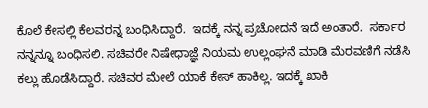ಕೊಲೆ ಕೇಸಲ್ಲಿ ಕೆಲವರನ್ನ ಬಂಧಿಸಿದ್ದಾರೆ.  ಇದಕ್ಕೆ ನನ್ನ ಪ್ರಚೋದನೆ ಇದೆ ಅಂತಾರೆ.  ಸರ್ಕಾರ ನನ್ನನ್ನೂ ಬಂಧಿಸಲಿ. ಸಚಿವರೇ ನಿಷೇಧಾಜ್ಞೆ ನಿಯಮ ಉಲ್ಲಂಘನೆ ಮಾಡಿ ಮೆರವಣಿಗೆ ನಡೆಸಿ ಕಲ್ಲು ಹೊಡೆಸಿದ್ದಾರೆ. ಸಚಿವರ ಮೇಲೆ ಯಾಕೆ ಕೇಸ್ ಹಾಕಿಲ್ಲ. ಇದಕ್ಕೆ ಖಾಕಿ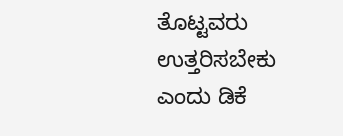ತೊಟ್ಟವರು ಉತ್ತರಿಸಬೇಕು ಎಂದು ಡಿಕೆ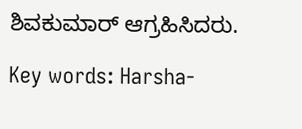ಶಿವಕುಮಾರ್ ಆಗ್ರಹಿಸಿದರು.

Key words: Harsha-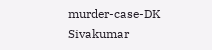murder-case-DK Sivakumar